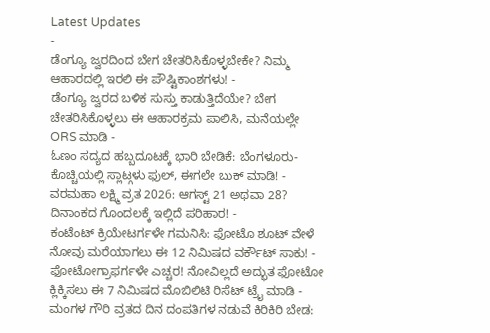Latest Updates
-
ಡೆಂಗ್ಯೂ ಜ್ವರದಿಂದ ಬೇಗ ಚೇತರಿಸಿಕೊಳ್ಳಬೇಕೇ? ನಿಮ್ಮ ಆಹಾರದಲ್ಲಿ ಇರಲಿ ಈ ಪೌಷ್ಟಿಕಾಂಶಗಳು! -
ಡೆಂಗ್ಯೂ ಜ್ವರದ ಬಳಿಕ ಸುಸ್ತು ಕಾಡುತ್ತಿದೆಯೇ? ಬೇಗ ಚೇತರಿಸಿಕೊಳ್ಳಲು ಈ ಆಹಾರಕ್ರಮ ಪಾಲಿಸಿ, ಮನೆಯಲ್ಲೇ ORS ಮಾಡಿ -
ಓಣಂ ಸದ್ಯದ ಹಬ್ಬದೂಟಕ್ಕೆ ಭಾರಿ ಬೇಡಿಕೆ: ಬೆಂಗಳೂರು-ಕೊಚ್ಚಿಯಲ್ಲಿ ಸ್ಲಾಟ್ಗಳು ಫುಲ್, ಈಗಲೇ ಬುಕ್ ಮಾಡಿ! -
ವರಮಹಾ ಲಕ್ಷ್ಮಿ ವ್ರತ 2026: ಆಗಸ್ಟ್ 21 ಅಥವಾ 28? ದಿನಾಂಕದ ಗೊಂದಲಕ್ಕೆ ಇಲ್ಲಿದೆ ಪರಿಹಾರ! -
ಕಂಟೆಂಟ್ ಕ್ರಿಯೇಟರ್ಗಳೇ ಗಮನಿಸಿ: ಫೋಟೊ ಶೂಟ್ ವೇಳೆ ನೋವು ಮರೆಯಾಗಲು ಈ 12 ನಿಮಿಷದ ವರ್ಕೌಟ್ ಸಾಕು! -
ಫೋಟೋಗ್ರಾಫರ್ಗಳೇ ಎಚ್ಚರ! ನೋವಿಲ್ಲದೆ ಅದ್ಭುತ ಫೋಟೋ ಕ್ಲಿಕ್ಕಿಸಲು ಈ 7 ನಿಮಿಷದ ಮೊಬಿಲಿಟಿ ರಿಸೆಟ್ ಟ್ರೈ ಮಾಡಿ -
ಮಂಗಳ ಗೌರಿ ವ್ರತದ ದಿನ ದಂಪತಿಗಳ ನಡುವೆ ಕಿರಿಕಿರಿ ಬೇಡ: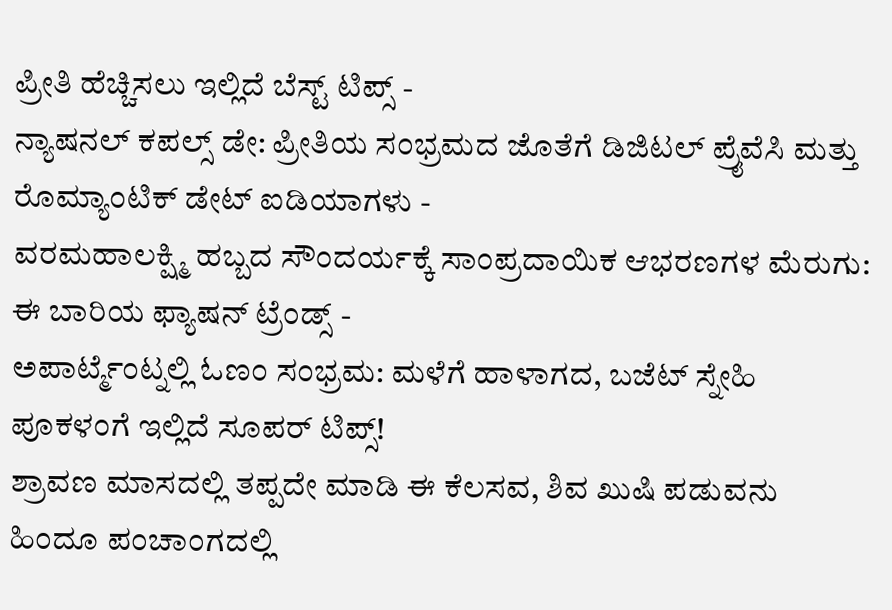ಪ್ರೀತಿ ಹೆಚ್ಚಿಸಲು ಇಲ್ಲಿದೆ ಬೆಸ್ಟ್ ಟಿಪ್ಸ್ -
ನ್ಯಾಷನಲ್ ಕಪಲ್ಸ್ ಡೇ: ಪ್ರೀತಿಯ ಸಂಭ್ರಮದ ಜೊತೆಗೆ ಡಿಜಿಟಲ್ ಪ್ರೈವೆಸಿ ಮತ್ತು ರೊಮ್ಯಾಂಟಿಕ್ ಡೇಟ್ ಐಡಿಯಾಗಳು -
ವರಮಹಾಲಕ್ಷ್ಮಿ ಹಬ್ಬದ ಸೌಂದರ್ಯಕ್ಕೆ ಸಾಂಪ್ರದಾಯಿಕ ಆಭರಣಗಳ ಮೆರುಗು: ಈ ಬಾರಿಯ ಫ್ಯಾಷನ್ ಟ್ರೆಂಡ್ಸ್ -
ಅಪಾರ್ಟ್ಮೆಂಟ್ನಲ್ಲಿ ಓಣಂ ಸಂಭ್ರಮ: ಮಳೆಗೆ ಹಾಳಾಗದ, ಬಜೆಟ್ ಸ್ನೇಹಿ ಪೂಕಳಂಗೆ ಇಲ್ಲಿದೆ ಸೂಪರ್ ಟಿಪ್ಸ್!
ಶ್ರಾವಣ ಮಾಸದಲ್ಲಿ ತಪ್ಪದೇ ಮಾಡಿ ಈ ಕೆಲಸವ, ಶಿವ ಖುಷಿ ಪಡುವನು
ಹಿಂದೂ ಪಂಚಾಂಗದಲ್ಲಿ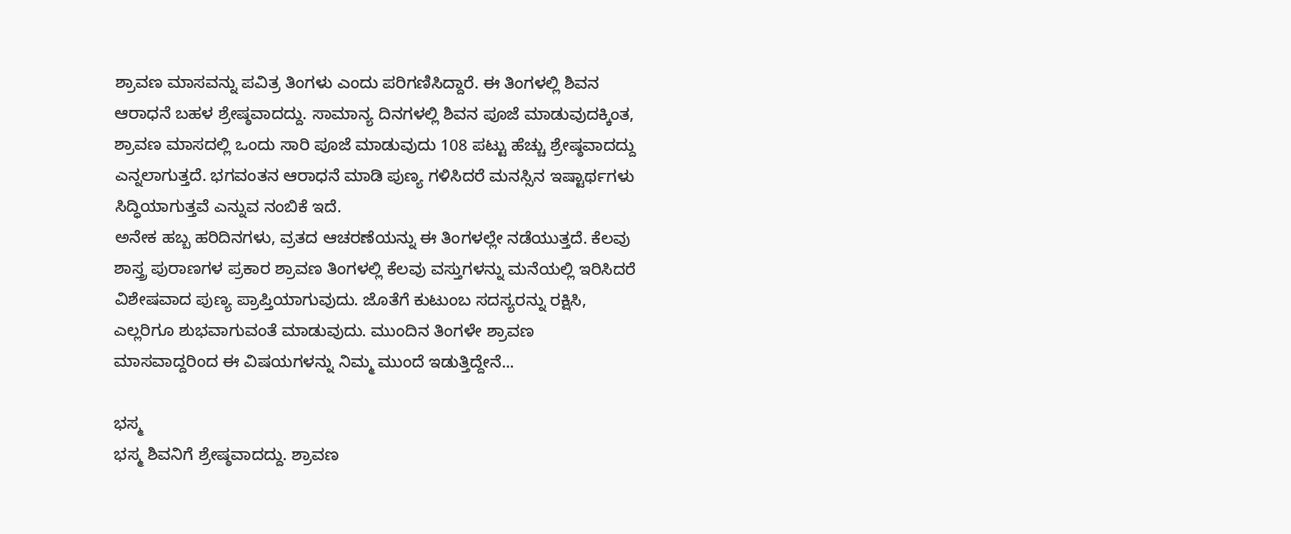ಶ್ರಾವಣ ಮಾಸವನ್ನು ಪವಿತ್ರ ತಿಂಗಳು ಎಂದು ಪರಿಗಣಿಸಿದ್ದಾರೆ. ಈ ತಿಂಗಳಲ್ಲಿ ಶಿವನ ಆರಾಧನೆ ಬಹಳ ಶ್ರೇಷ್ಠವಾದದ್ದು. ಸಾಮಾನ್ಯ ದಿನಗಳಲ್ಲಿ ಶಿವನ ಪೂಜೆ ಮಾಡುವುದಕ್ಕಿಂತ, ಶ್ರಾವಣ ಮಾಸದಲ್ಲಿ ಒಂದು ಸಾರಿ ಪೂಜೆ ಮಾಡುವುದು 108 ಪಟ್ಟು ಹೆಚ್ಚು ಶ್ರೇಷ್ಠವಾದದ್ದು ಎನ್ನಲಾಗುತ್ತದೆ. ಭಗವಂತನ ಆರಾಧನೆ ಮಾಡಿ ಪುಣ್ಯ ಗಳಿಸಿದರೆ ಮನಸ್ಸಿನ ಇಷ್ಟಾರ್ಥಗಳು ಸಿದ್ಧಿಯಾಗುತ್ತವೆ ಎನ್ನುವ ನಂಬಿಕೆ ಇದೆ.
ಅನೇಕ ಹಬ್ಬ ಹರಿದಿನಗಳು, ವ್ರತದ ಆಚರಣೆಯನ್ನು ಈ ತಿಂಗಳಲ್ಲೇ ನಡೆಯುತ್ತದೆ. ಕೆಲವು ಶಾಸ್ತ್ರ ಪುರಾಣಗಳ ಪ್ರಕಾರ ಶ್ರಾವಣ ತಿಂಗಳಲ್ಲಿ ಕೆಲವು ವಸ್ತುಗಳನ್ನು ಮನೆಯಲ್ಲಿ ಇರಿಸಿದರೆ ವಿಶೇಷವಾದ ಪುಣ್ಯ ಪ್ರಾಪ್ತಿಯಾಗುವುದು. ಜೊತೆಗೆ ಕುಟುಂಬ ಸದಸ್ಯರನ್ನು ರಕ್ಷಿಸಿ, ಎಲ್ಲರಿಗೂ ಶುಭವಾಗುವಂತೆ ಮಾಡುವುದು. ಮುಂದಿನ ತಿಂಗಳೇ ಶ್ರಾವಣ ಮಾಸವಾದ್ದರಿಂದ ಈ ವಿಷಯಗಳನ್ನು ನಿಮ್ಮ ಮುಂದೆ ಇಡುತ್ತಿದ್ದೇನೆ...

ಭಸ್ಮ
ಭಸ್ಮ ಶಿವನಿಗೆ ಶ್ರೇಷ್ಠವಾದದ್ದು. ಶ್ರಾವಣ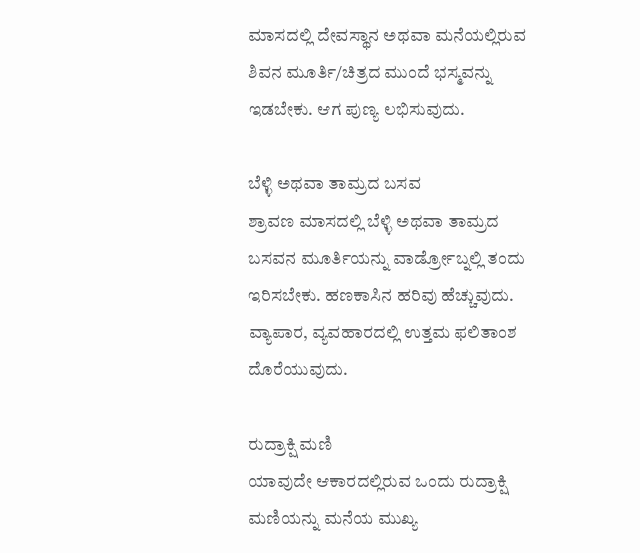ಮಾಸದಲ್ಲಿ ದೇವಸ್ಥಾನ ಅಥವಾ ಮನೆಯಲ್ಲಿರುವ ಶಿವನ ಮೂರ್ತಿ/ಚಿತ್ರದ ಮುಂದೆ ಭಸ್ಮವನ್ನು ಇಡಬೇಕು. ಆಗ ಪುಣ್ಯ ಲಭಿಸುವುದು.

ಬೆಳ್ಳಿ ಅಥವಾ ತಾಮ್ರದ ಬಸವ
ಶ್ರಾವಣ ಮಾಸದಲ್ಲಿ ಬೆಳ್ಳಿ ಅಥವಾ ತಾಮ್ರದ ಬಸವನ ಮೂರ್ತಿಯನ್ನು ವಾರ್ಡ್ರೋಬ್ನಲ್ಲಿ ತಂದು ಇರಿಸಬೇಕು. ಹಣಕಾಸಿನ ಹರಿವು ಹೆಚ್ಚುವುದು. ವ್ಯಾಪಾರ, ವ್ಯವಹಾರದಲ್ಲಿ ಉತ್ತಮ ಫಲಿತಾಂಶ ದೊರೆಯುವುದು.

ರುದ್ರಾಕ್ಷಿ ಮಣಿ
ಯಾವುದೇ ಆಕಾರದಲ್ಲಿರುವ ಒಂದು ರುದ್ರಾಕ್ಷಿ ಮಣಿಯನ್ನು ಮನೆಯ ಮುಖ್ಯ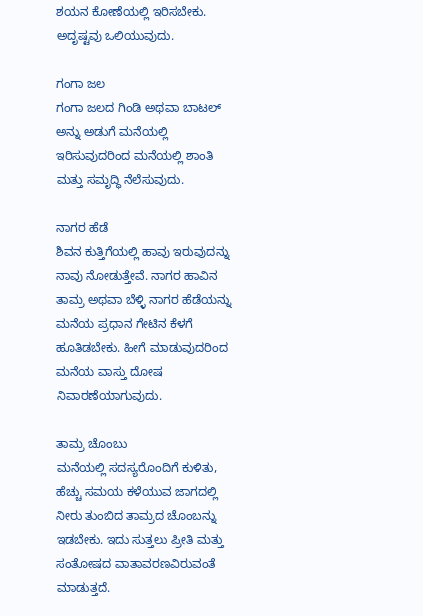ಶಯನ ಕೋಣೆಯಲ್ಲಿ ಇರಿಸಬೇಕು. ಅದೃಷ್ಟವು ಒಲಿಯುವುದು.

ಗಂಗಾ ಜಲ
ಗಂಗಾ ಜಲದ ಗಿಂಡಿ ಅಥವಾ ಬಾಟಲ್ ಅನ್ನು ಅಡುಗೆ ಮನೆಯಲ್ಲಿ ಇರಿಸುವುದರಿಂದ ಮನೆಯಲ್ಲಿ ಶಾಂತಿ ಮತ್ತು ಸಮೃದ್ಧಿ ನೆಲೆಸುವುದು.

ನಾಗರ ಹೆಡೆ
ಶಿವನ ಕುತ್ತಿಗೆಯಲ್ಲಿ ಹಾವು ಇರುವುದನ್ನು ನಾವು ನೋಡುತ್ತೇವೆ. ನಾಗರ ಹಾವಿನ ತಾಮ್ರ ಅಥವಾ ಬೆಳ್ಳಿ ನಾಗರ ಹೆಡೆಯನ್ನು ಮನೆಯ ಪ್ರಧಾನ ಗೇಟಿನ ಕೆಳಗೆ ಹೂತಿಡಬೇಕು. ಹೀಗೆ ಮಾಡುವುದರಿಂದ ಮನೆಯ ವಾಸ್ತು ದೋಷ ನಿವಾರಣೆಯಾಗುವುದು.

ತಾಮ್ರ ಚೊಂಬು
ಮನೆಯಲ್ಲಿ ಸದಸ್ಯರೊಂದಿಗೆ ಕುಳಿತು, ಹೆಚ್ಚು ಸಮಯ ಕಳೆಯುವ ಜಾಗದಲ್ಲಿ ನೀರು ತುಂಬಿದ ತಾಮ್ರದ ಚೊಂಬನ್ನು ಇಡಬೇಕು. ಇದು ಸುತ್ತಲು ಪ್ರೀತಿ ಮತ್ತು ಸಂತೋಷದ ವಾತಾವರಣವಿರುವಂತೆ ಮಾಡುತ್ತದೆ.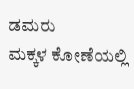ಡಮರು
ಮಕ್ಕಳ ಕೋಣೆಯಲ್ಲಿ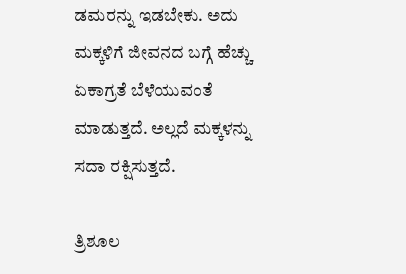ಡಮರನ್ನು ಇಡಬೇಕು. ಅದು ಮಕ್ಕಳಿಗೆ ಜೀವನದ ಬಗ್ಗೆ ಹೆಚ್ಚು ಏಕಾಗ್ರತೆ ಬೆಳೆಯುವಂತೆ ಮಾಡುತ್ತದೆ. ಅಲ್ಲದೆ ಮಕ್ಕಳನ್ನು ಸದಾ ರಕ್ಷಿಸುತ್ತದೆ.

ತ್ರಿಶೂಲ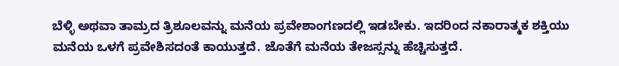ಬೆಳ್ಳಿ ಅಥವಾ ತಾಮ್ರದ ತ್ರಿಶೂಲವನ್ನು ಮನೆಯ ಪ್ರವೇಶಾಂಗಣದಲ್ಲಿ ಇಡಬೇಕು. ಇದರಿಂದ ನಕಾರಾತ್ಮಕ ಶಕ್ತಿಯು ಮನೆಯ ಒಳಗೆ ಪ್ರವೇಶಿಸದಂತೆ ಕಾಯುತ್ತದೆ. ಜೊತೆಗೆ ಮನೆಯ ತೇಜಸ್ಸನ್ನು ಹೆಚ್ಚಿಸುತ್ತದೆ.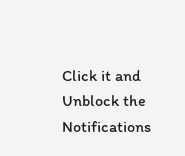Click it and Unblock the Notifications